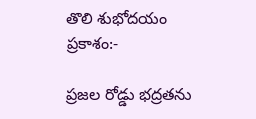తొలి శుభోదయం ప్రకాశం:-

ప్రజల రోడ్డు భద్రతను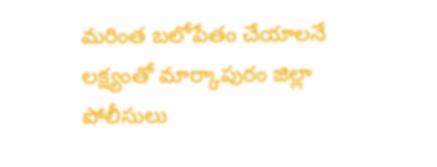మరింత బలోపేతం చేయాలనే లక్ష్యంతో మార్కాపురం జిల్లా పోలీసులు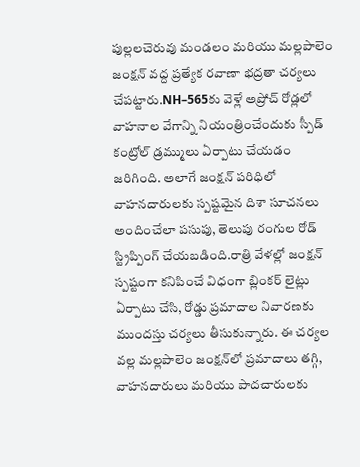పుల్లలచెరువు మండలం మరియు మల్లపాలెం జంక్షన్ వద్ద ప్రత్యేక రవాణా భద్రతా చర్యలు చేపట్టారు.NH–565కు వెళ్లే అప్రోచ్ రోడ్లలో వాహనాల వేగాన్ని నియంత్రించేందుకు స్పీడ్ కంట్రోల్ డ్రమ్ములు ఏర్పాటు చేయడం జరిగింది. అలాగే జంక్షన్ పరిధిలో వాహనదారులకు స్పష్టమైన దిశా సూచనలు అందించేలా పసుపు, తెలుపు రంగుల రోడ్ స్ట్రిప్పింగ్ చేయబడింది.రాత్రి వేళల్లో జంక్షన్ స్పష్టంగా కనిపించే విధంగా బ్లింకర్ లైట్లు ఏర్పాటు చేసి, రోడ్డు ప్రమాదాల నివారణకు ముందస్తు చర్యలు తీసుకున్నారు. ఈ చర్యల వల్ల మల్లపాలెం జంక్షన్‌లో ప్రమాదాలు తగ్గి, వాహనదారులు మరియు పాదచారులకు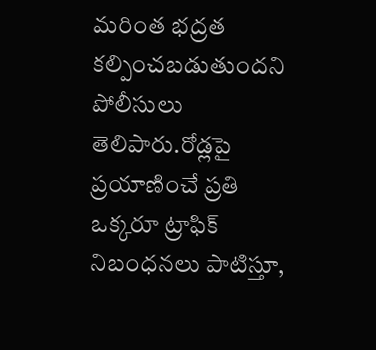మరింత భద్రత కల్పించబడుతుందని పోలీసులు తెలిపారు.రోడ్లపై ప్రయాణించే ప్రతి ఒక్కరూ ట్రాఫిక్ నిబంధనలు పాటిస్తూ,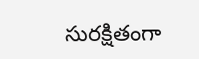సురక్షితంగా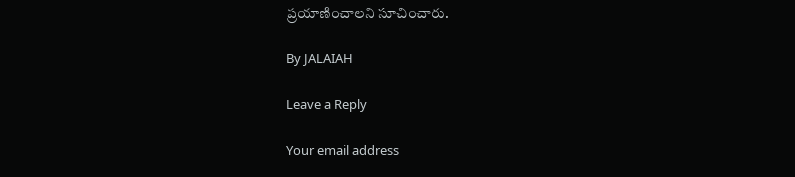ప్రయాణించాలని సూచించారు.

By JALAIAH

Leave a Reply

Your email address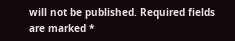will not be published. Required fields are marked *